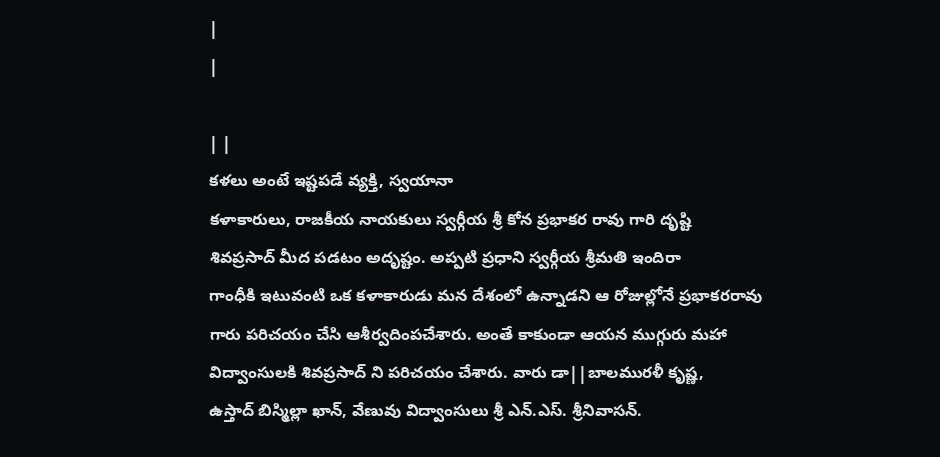|
|

| |
కళలు అంటే ఇష్టపడే వ్యక్తి, స్వయానా
కళాకారులు, రాజకీయ నాయకులు స్వర్గీయ శ్రీ కోన ప్రభాకర రావు గారి దృష్టి
శివప్రసాద్ మీద పడటం అదృష్టం. అప్పటి ప్రధాని స్వర్గీయ శ్రీమతి ఇందిరా
గాంధీకి ఇటువంటి ఒక కళాకారుడు మన దేశంలో ఉన్నాడని ఆ రోజుల్లోనే ప్రభాకరరావు
గారు పరిచయం చేసి ఆశీర్వదింపచేశారు. అంతే కాకుండా ఆయన ముగ్గురు మహా
విద్వాంసులకి శివప్రసాద్ ని పరిచయం చేశారు. వారు డా||బాలమురళీ కృష్ణ,
ఉస్తాద్ బిస్మిల్లా ఖాన్, వేణువు విద్వాంసులు శ్రీ ఎన్.ఎస్. శ్రీనివాసన్.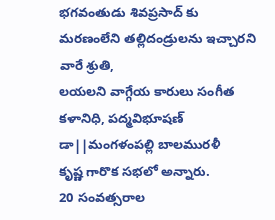భగవంతుడు శివప్రసాద్ కు మరణంలేని తల్లిదండ్రులను ఇచ్చారని వారే శ్రుతి,
లయలని వాగ్గేయ కారులు సంగీత కళానిధి, పద్మవిభూషణ్ డా||మంగళంపల్లి బాలమురళీ
కృష్ణ గారొక సభలో అన్నారు.
20 సంవత్సరాల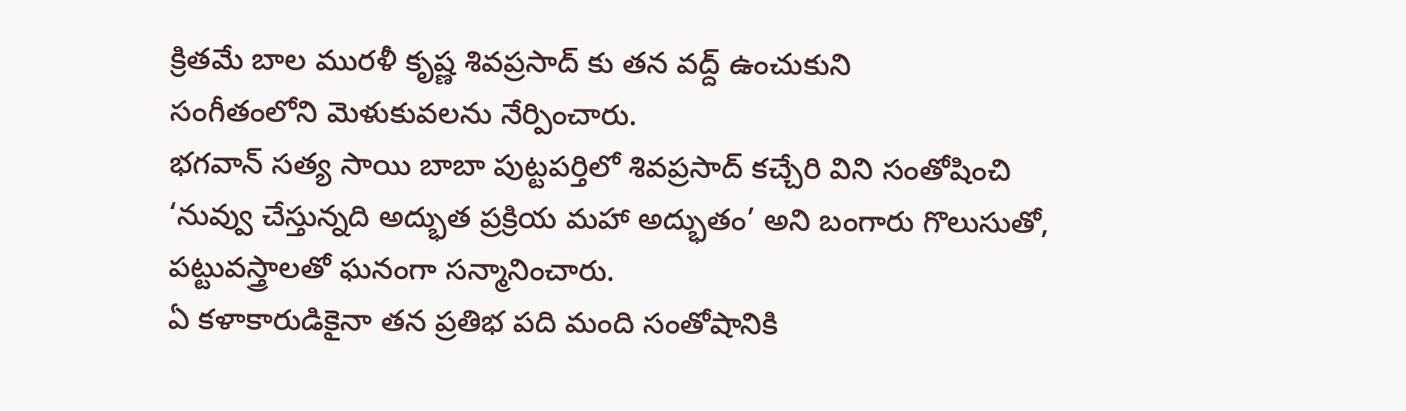క్రితమే బాల మురళీ కృష్ణ శివప్రసాద్ కు తన వద్ద్ ఉంచుకుని
సంగీతంలోని మెళుకువలను నేర్పించారు.
భగవాన్ సత్య సాయి బాబా పుట్టపర్తిలో శివప్రసాద్ కచ్చేరి విని సంతోషించి
‘నువ్వు చేస్తున్నది అద్భుత ప్రక్రియ మహా అద్భుతం’ అని బంగారు గొలుసుతో,
పట్టువస్త్రాలతో ఘనంగా సన్మానించారు.
ఏ కళాకారుడికైనా తన ప్రతిభ పది మంది సంతోషానికి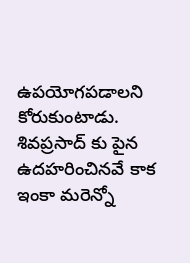ఉపయోగపడాలని కోరుకుంటాడు.
శివప్రసాద్ కు పైన ఉదహరించినవే కాక ఇంకా మరెన్నో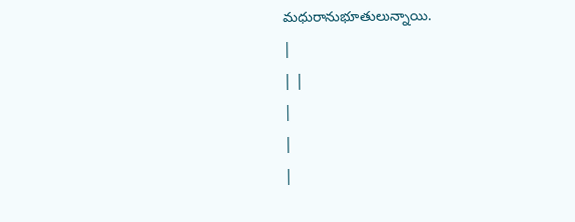మధురానుభూతులున్నాయి.
|
| |
|
|
|